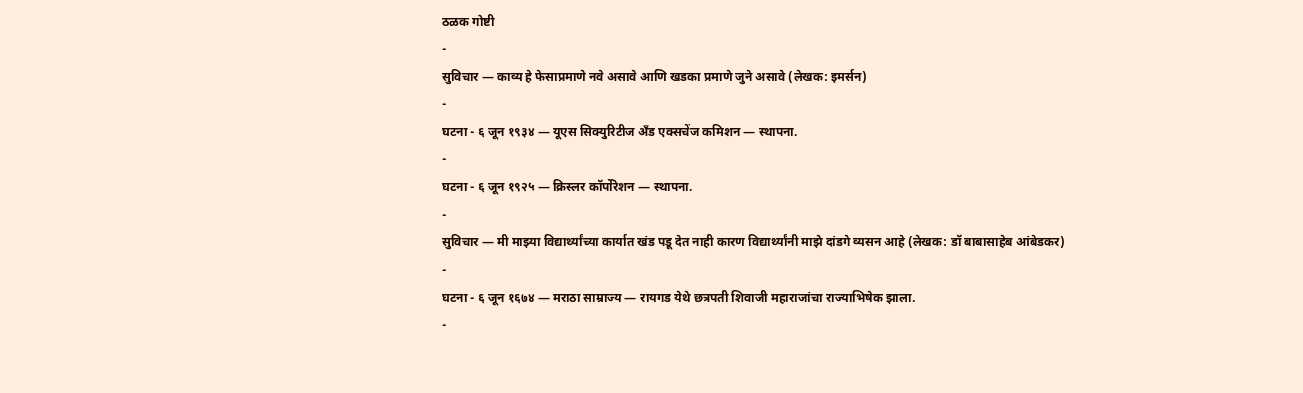ठळक गोष्टी
-
सुविचार — काव्य हे फेसाप्रमाणे नवे असावे आणि खडका प्रमाणे जुने असावे (लेखक: इमर्सन)
-
घटना - ६ जून १९३४ — यूएस सिक्युरिटीज अँड एक्सचेंज कमिशन — स्थापना.
-
घटना - ६ जून १९२५ — क्रिस्लर कॉर्पोरेशन — स्थापना.
-
सुविचार — मी माझ्या विद्यार्थ्यांच्या कार्यात खंड पडू देत नाही कारण विद्यार्थ्यांनी माझे दांडगे व्यसन आहे (लेखक: डॉ बाबासाहेब आंबेडकर)
-
घटना - ६ जून १६७४ — मराठा साम्राज्य — रायगड येथे छत्रपती शिवाजी महाराजांचा राज्याभिषेक झाला.
-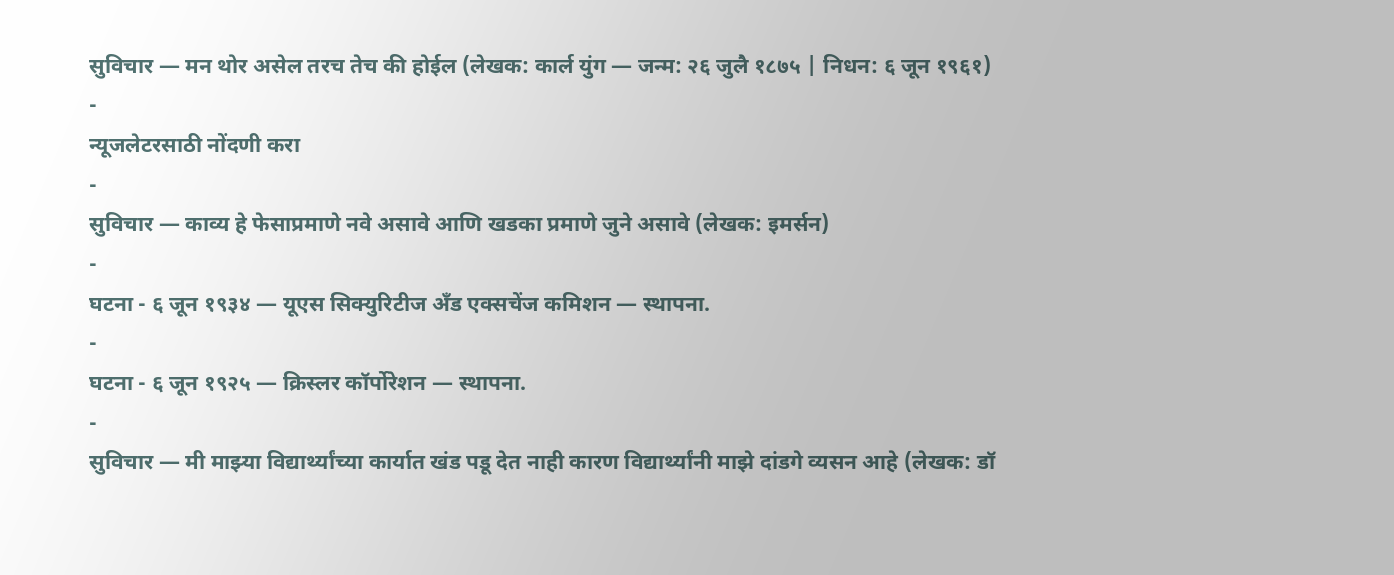सुविचार — मन थोर असेल तरच तेच की होईल (लेखक: कार्ल युंग — जन्म: २६ जुलै १८७५ | निधन: ६ जून १९६१)
-
न्यूजलेटरसाठी नोंदणी करा
-
सुविचार — काव्य हे फेसाप्रमाणे नवे असावे आणि खडका प्रमाणे जुने असावे (लेखक: इमर्सन)
-
घटना - ६ जून १९३४ — यूएस सिक्युरिटीज अँड एक्सचेंज कमिशन — स्थापना.
-
घटना - ६ जून १९२५ — क्रिस्लर कॉर्पोरेशन — स्थापना.
-
सुविचार — मी माझ्या विद्यार्थ्यांच्या कार्यात खंड पडू देत नाही कारण विद्यार्थ्यांनी माझे दांडगे व्यसन आहे (लेखक: डॉ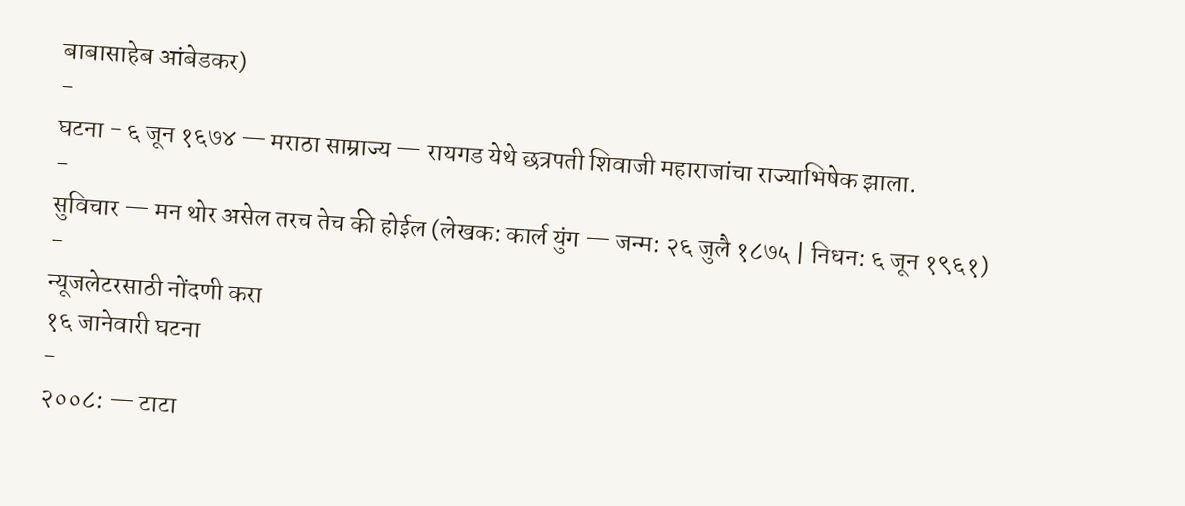बाबासाहेब आंबेडकर)
-
घटना - ६ जून १६७४ — मराठा साम्राज्य — रायगड येथे छत्रपती शिवाजी महाराजांचा राज्याभिषेक झाला.
-
सुविचार — मन थोर असेल तरच तेच की होईल (लेखक: कार्ल युंग — जन्म: २६ जुलै १८७५ | निधन: ६ जून १९६१)
-
न्यूजलेटरसाठी नोंदणी करा
१६ जानेवारी घटना
-
२००८: — टाटा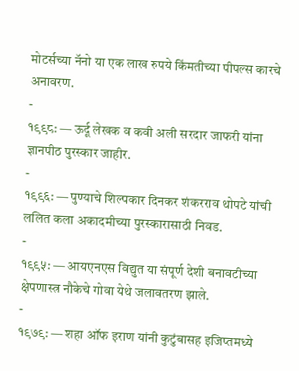मोटर्सच्या नॅनो या एक लाख रुपये किंमतीच्या पीपल्स कारचे अनावरण.
-
१९९८: — ऊर्दू लेखक व कवी अली सरदार जाफरी यांना ज्ञानपीठ पुरस्कार जाहीर.
-
१९९६: — पुण्याचे शिल्पकार दिनकर शंकरराव थोपटे यांची ललित कला अकादमीच्या पुरस्कारासाठी निवड.
-
१९९५: — आयएनएस विद्युत या संपूर्ण देशी बनावटीच्या क्षेपणास्त्र नौकेचे गोवा येथे जलावतरण झाले.
-
१९७९: — शहा ऑफ इराण यांनी कुटुंबासह इजिप्तमध्ये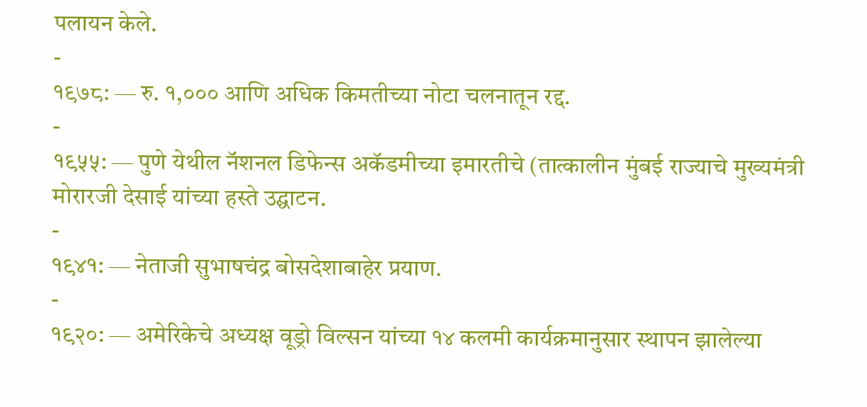पलायन केले.
-
१९७८: — रु. १,००० आणि अधिक किमतीच्या नोटा चलनातून रद्द.
-
१९५५: — पुणे येथील नॅशनल डिफेन्स अकॅडमीच्या इमारतीचे (तात्कालीन मुंबई राज्याचे मुख्यमंत्री मोरारजी देसाई यांच्या हस्ते उद्घाटन.
-
१९४१: — नेताजी सुभाषचंद्र बोसदेशाबाहेर प्रयाण.
-
१९२०: — अमेरिकेचे अध्यक्ष वूड्रो विल्सन यांच्या १४ कलमी कार्यक्रमानुसार स्थापन झालेल्या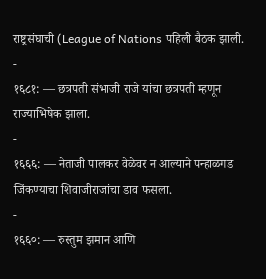राष्ट्रसंघाची (League of Nations पहिली बैठक झाली.
-
१६८१: — छत्रपती संभाजी राजे यांचा छत्रपती म्हणून राज्याभिषेक झाला.
-
१६६६: — नेताजी पालकर वेळेवर न आल्याने पन्हाळगड जिंकण्याचा शिवाजीराजांचा डाव फसला.
-
१६६०: — रुस्तुम झमान आणि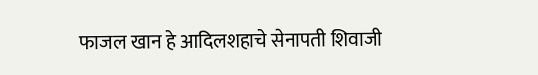फाजल खान हे आदिलशहाचे सेनापती शिवाजी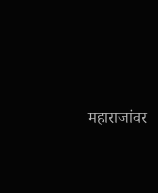महाराजांवर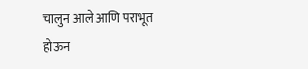चालुन आले आणि पराभूत होऊन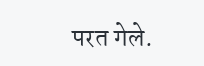परत गेले.